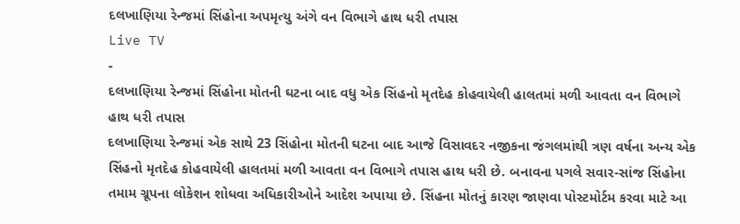દલખાણિયા રેન્જમાં સિંહોના અપમૃત્યુ અંગે વન વિભાગે હાથ ધરી તપાસ
Live TV
-
દલખાણિયા રેન્જમાં સિંહોના મોતની ઘટના બાદ વધુ એક સિંહનો મૃતદેહ કોહવાયેલી હાલતમાં મળી આવતા વન વિભાગે હાથ ધરી તપાસ
દલખાણિયા રેન્જમાં એક સાથે 23 સિંહોના મોતની ઘટના બાદ આજે વિસાવદર નજીકના જંગલમાંથી ત્રણ વર્ષના અન્ય એક સિંહનો મૃતદેહ કોહવાયેલી હાલતમાં મળી આવતા વન વિભાગે તપાસ હાથ ધરી છે. બનાવના પગલે સવાર-સાંજ સિંહોના તમામ ગ્રૂપના લોકેશન શોધવા અધિકારીઓને આદેશ અપાયા છે. સિંહના મોતનું કારણ જાણવા પોસ્ટમોર્ટમ કરવા માટે આ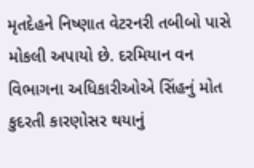મૃતદેહને નિષ્ણાત વેટરનરી તબીબો પાસે મોકલી અપાયો છે. દરમિયાન વન વિભાગના અધિકારીઓએ સિંહનું મોત કુદરતી કારણોસર થયાનું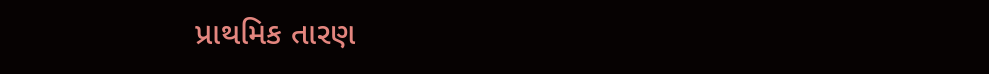પ્રાથમિક તારણ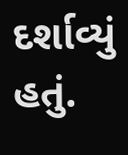દર્શાવ્યું હતું.